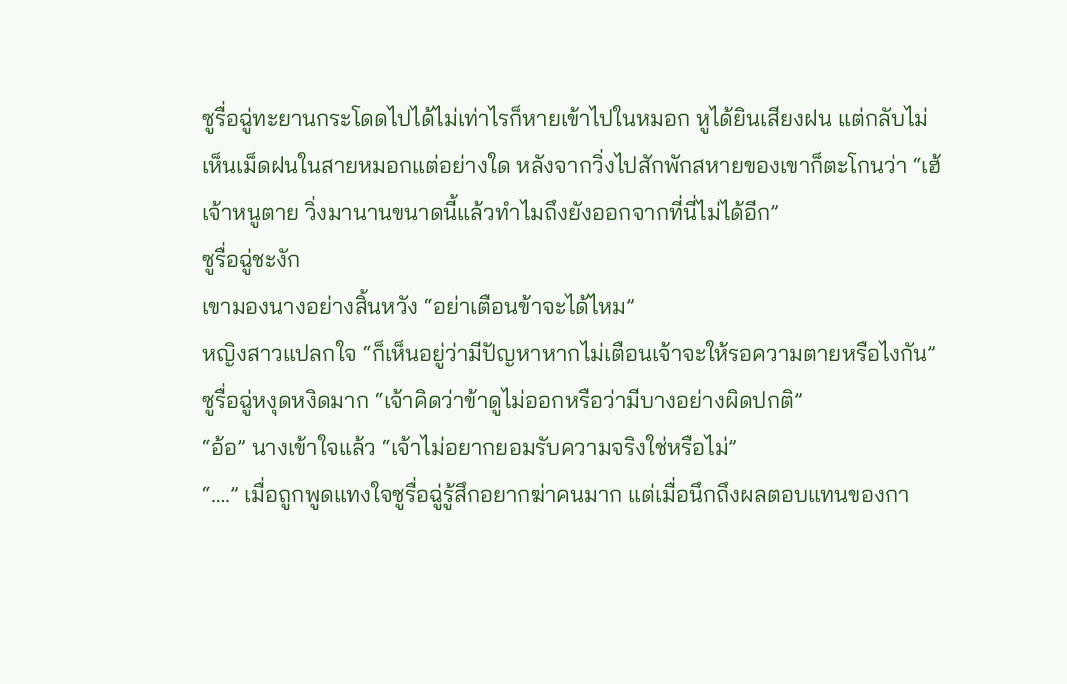ซูรื่อฉู่ทะยานกระโดดไปได้ไม่เท่าไรก็หายเข้าไปในหมอก หูได้ยินเสียงฝน แต่กลับไม่เห็นเม็ดฝนในสายหมอกแต่อย่างใด หลังจากวิ่งไปสักพักสหายของเขาก็ตะโกนว่า “เฮ้ เจ้าหนูตาย วิ่งมานานขนาดนี้แล้วทำไมถึงยังออกจากที่นี่ไม่ได้อีก”
ซูรื่อฉู่ชะงัก
เขามองนางอย่างสิ้นหวัง “อย่าเตือนข้าจะได้ไหม”
หญิงสาวแปลกใจ “ก็เห็นอยู่ว่ามีปัญหาหากไม่เตือนเจ้าจะให้รอความตายหรือไงกัน”
ซูรื่อฉู่หงุดหงิดมาก “เจ้าคิดว่าข้าดูไม่ออกหรือว่ามีบางอย่างผิดปกติ”
“อ้อ” นางเข้าใจแล้ว “เจ้าไม่อยากยอมรับความจริงใช่หรือไม่”
“….” เมื่อถูกพูดแทงใจซูรื่อฉู่รู้สึกอยากฆ่าคนมาก แต่เมื่อนึกถึงผลตอบแทนของกา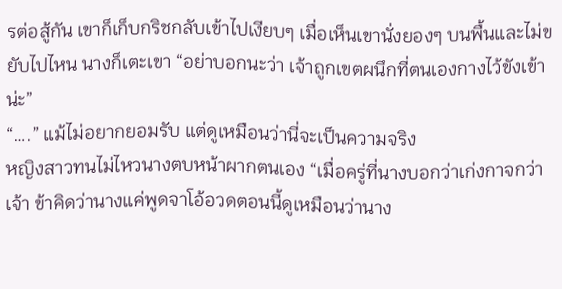รต่อสู้กัน เขาก็เก็บกริชกลับเข้าไปเงียบๆ เมื่อเห็นเขานั่งยองๆ บนพื้นและไม่ขยับไปไหน นางก็เตะเขา “อย่าบอกนะว่า เจ้าถูกเขตผนึกที่ตนเองกางไว้ขังเข้าน่ะ”
“….” แม้ไม่อยากยอมรับ แต่ดูเหมือนว่านี่จะเป็นความจริง
หญิงสาวทนไม่ไหวนางตบหน้าผากตนเอง “เมื่อครู่ที่นางบอกว่าเก่งกาจกว่าเจ้า ข้าคิดว่านางแค่พูดจาโอ้อวดตอนนี้ดูเหมือนว่านาง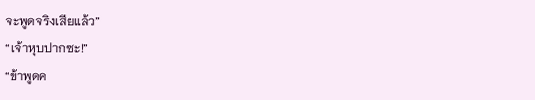จะพูดจริงเสียแล้ว”
“เจ้าหุบปากซะ!”
“ข้าพูดค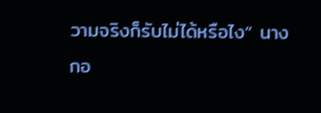วามจริงก็รับไม่ได้หรือไง” นางกอ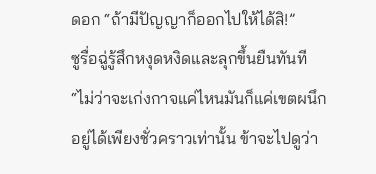ดอก “ถ้ามีปัญญาก็ออกไปให้ได้สิ!”
ซูรื่อฉู่รู้สึกหงุดหงิดและลุกขึ้นยืนทันที “ไม่ว่าจะเก่งกาจแค่ไหนมันก็แค่เขตผนึกอยู่ได้เพียงชั่วคราวเท่านั้น ข้าจะไปดูว่า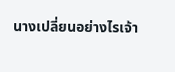นางเปลี่ยนอย่างไรเจ้า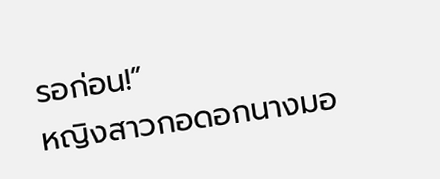รอก่อน!”
หญิงสาวกอดอกนางมอ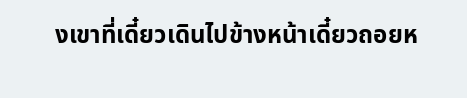งเขาที่เดี๋ยวเดินไปข้างหน้าเดี๋ยวถอยห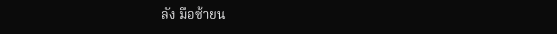ลัง มือซ้ายน